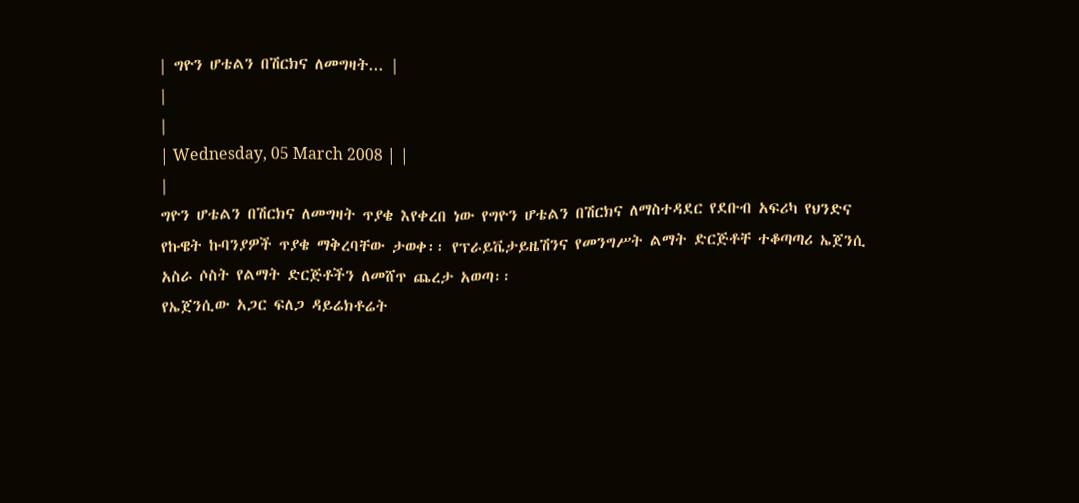| ግዮን ሆቴልን በሽርክና ለመግዛት... |
|
|
| Wednesday, 05 March 2008 | |
|
ግዮን ሆቴልን በሽርክና ለመግዛት ጥያቄ እየቀረበ ነው የግዮን ሆቴልን በሽርክና ለማስተዳደር የደቡብ አፍሪካ የህንድና የኩዌት ኩባንያዎች ጥያቄ ማቅረባቸው ታወቀ፡፡ የፕራይቬታይዜሽንና የመንግሥት ልማት ድርጅቶቸ ተቆጣጣሪ ኤጀንሲ አስራ ሶስት የልማት ድርጅቶችን ለመሸጥ ጨረታ አወጣ፡፡
የኤጀንሲው አጋር ፍለጋ ዳይሬክቶሬት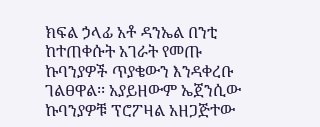ክፍል ኃላፊ አቶ ዳንኤል በንቲ ከተጠቀሱት አገራት የመጡ ኩባንያዎች ጥያቄውን እንዳቀረቡ ገልፀዋል፡፡ አያይዘውም ኤጀንሲው ኩባንያዎቹ ፕሮፖዛል አዘጋጅተው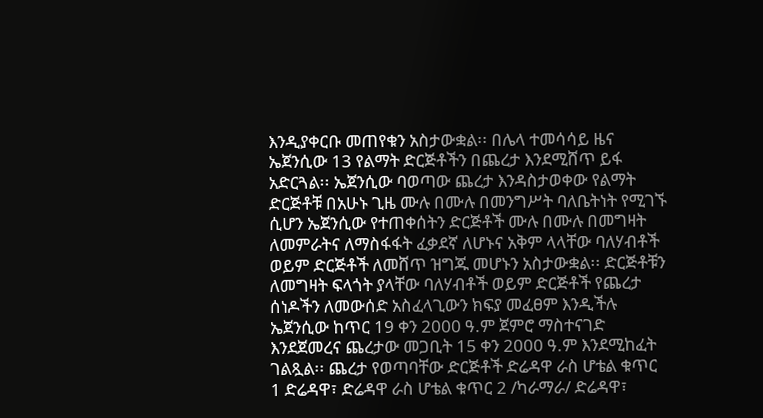እንዲያቀርቡ መጠየቁን አስታውቋል፡፡ በሌላ ተመሳሳይ ዜና ኤጀንሲው 13 የልማት ድርጅቶችን በጨረታ እንደሚሸጥ ይፋ አድርጓል፡፡ ኤጀንሲው ባወጣው ጨረታ እንዳስታወቀው የልማት ድርጅቶቹ በአሁኑ ጊዜ ሙሉ በሙሉ በመንግሥት ባለቤትነት የሚገኙ ሲሆን ኤጀንሲው የተጠቀሰትን ድርጅቶች ሙሉ በሙሉ በመግዛት ለመምራትና ለማስፋፋት ፈቃደኛ ለሆኑና አቅም ላላቸው ባለሃብቶች ወይም ድርጅቶች ለመሸጥ ዝግጁ መሆኑን አስታውቋል፡፡ ድርጅቶቹን ለመግዛት ፍላጎት ያላቸው ባለሃብቶች ወይም ድርጅቶች የጨረታ ሰነዶችን ለመውሰድ አስፈላጊውን ክፍያ መፈፀም እንዲችሉ ኤጀንሲው ከጥር 19 ቀን 2000 ዓ.ም ጀምሮ ማስተናገድ እንደጀመረና ጨረታው መጋቢት 15 ቀን 2000 ዓ.ም እንደሚከፈት ገልጿል፡፡ ጨረታ የወጣባቸው ድርጅቶች ድሬዳዋ ራስ ሆቴል ቁጥር 1 ድሬዳዋ፣ ድሬዳዋ ራስ ሆቴል ቁጥር 2 /ካራማራ/ ድሬዳዋ፣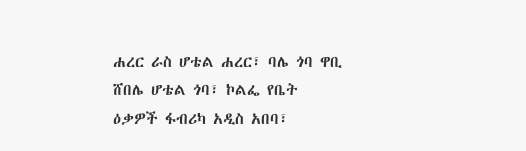ሐረር ራስ ሆቴል ሐረር፣ ባሌ ጎባ ዋቢ ሸበሌ ሆቴል ጎባ፣ ኮልፌ የቤት ዕቃዎች ፋብሪካ አዲስ አበባ፣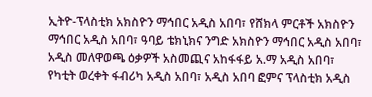ኢትዮ-ፕላስቲክ አክስዮን ማኅበር አዲስ አበባ፣ የሸክላ ምርቶች አክስዮን ማኅበር አዲስ አበባ፣ ዓባይ ቴክኒክና ንግድ አክስዮን ማኅበር አዲስ አበባ፣ አዲስ መለዋወጫ ዕቃዎች አስመጪና አከፋፋይ አ.ማ አዲስ አበባ፣ የካቲት ወረቀት ፋብሪካ አዲስ አበባ፣ አዲስ አበባ ፎምና ፕላስቲክ አዲስ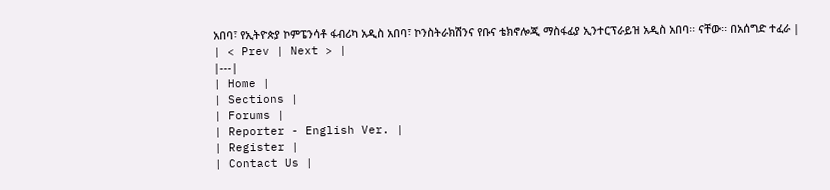አበባ፣ የኢትዮጵያ ኮምፔንሳቶ ፋብሪካ አዲስ አበባ፣ ኮንስትራክሽንና የቡና ቴክኖሎጂ ማስፋፊያ ኢንተርፕራይዝ አዲስ አበባ፡፡ ናቸው፡፡ በአሰግድ ተፈራ |
| < Prev | Next > |
|---|
| Home |
| Sections |
| Forums |
| Reporter - English Ver. |
| Register |
| Contact Us |